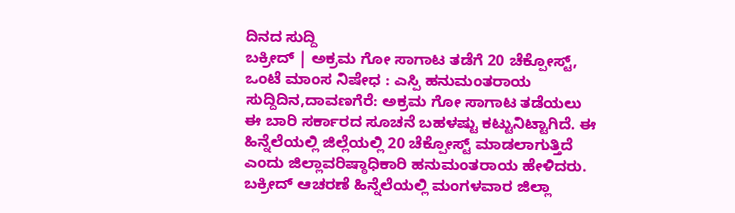ದಿನದ ಸುದ್ದಿ
ಬಕ್ರೀದ್ | ಅಕ್ರಮ ಗೋ ಸಾಗಾಟ ತಡೆಗೆ 20 ಚೆಕ್ಪೋಸ್ಟ್, ಒಂಟೆ ಮಾಂಸ ನಿಷೇಧ : ಎಸ್ಪಿ ಹನುಮಂತರಾಯ
ಸುದ್ದಿದಿನ,ದಾವಣಗೆರೆ: ಅಕ್ರಮ ಗೋ ಸಾಗಾಟ ತಡೆಯಲು ಈ ಬಾರಿ ಸರ್ಕಾರದ ಸೂಚನೆ ಬಹಳಷ್ಟು ಕಟ್ಟುನಿಟ್ಟಾಗಿದೆ. ಈ ಹಿನ್ನೆಲೆಯಲ್ಲಿ ಜಿಲ್ಲೆಯಲ್ಲಿ 20 ಚೆಕ್ಪೋಸ್ಟ್ ಮಾಡಲಾಗುತ್ತಿದೆ ಎಂದು ಜಿಲ್ಲಾವರಿಷ್ಠಾಧಿಕಾರಿ ಹನುಮಂತರಾಯ ಹೇಳಿದರು.
ಬಕ್ರೀದ್ ಆಚರಣೆ ಹಿನ್ನೆಲೆಯಲ್ಲಿ ಮಂಗಳವಾರ ಜಿಲ್ಲಾ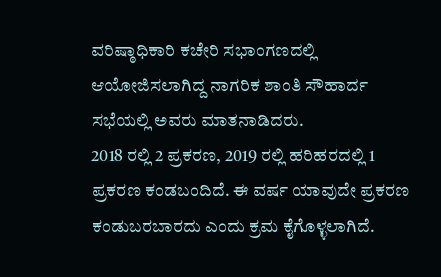ವರಿಷ್ಠಾಧಿಕಾರಿ ಕಚೇರಿ ಸಭಾಂಗಣದಲ್ಲಿ ಆಯೋಜಿಸಲಾಗಿದ್ದ ನಾಗರಿಕ ಶಾಂತಿ ಸೌಹಾರ್ದ ಸಭೆಯಲ್ಲಿ ಅವರು ಮಾತನಾಡಿದರು.
2018 ರಲ್ಲಿ 2 ಪ್ರಕರಣ, 2019 ರಲ್ಲಿ ಹರಿಹರದಲ್ಲಿ 1 ಪ್ರಕರಣ ಕಂಡಬಂದಿದೆ. ಈ ವರ್ಷ ಯಾವುದೇ ಪ್ರಕರಣ ಕಂಡುಬರಬಾರದು ಎಂದು ಕ್ರಮ ಕೈಗೊಳ್ಳಲಾಗಿದೆ.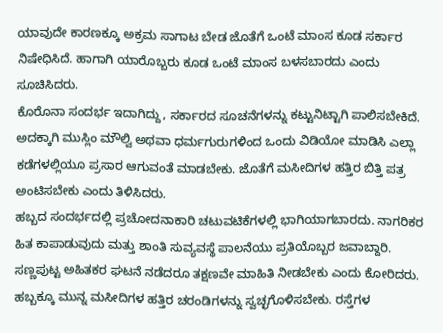ಯಾವುದೇ ಕಾರಣಕ್ಕೂ ಅಕ್ರಮ ಸಾಗಾಟ ಬೇಡ ಜೊತೆಗೆ ಒಂಟೆ ಮಾಂಸ ಕೂಡ ಸರ್ಕಾರ ನಿಷೇಧಿಸಿದೆ. ಹಾಗಾಗಿ ಯಾರೊಬ್ಬರು ಕೂಡ ಒಂಟೆ ಮಾಂಸ ಬಳಸಬಾರದು ಎಂದು ಸೂಚಿಸಿದರು.
ಕೊರೊನಾ ಸಂದರ್ಭ ಇದಾಗಿದ್ದು, ಸರ್ಕಾರದ ಸೂಚನೆಗಳನ್ನು ಕಟ್ಟುನಿಟ್ಟಾಗಿ ಪಾಲಿಸಬೇಕಿದೆ. ಅದಕ್ಕಾಗಿ ಮುಸ್ಲಿಂ ಮೌಲ್ವಿ ಅಥವಾ ಧರ್ಮಗುರುಗಳಿಂದ ಒಂದು ವಿಡಿಯೋ ಮಾಡಿಸಿ ಎಲ್ಲಾ ಕಡೆಗಳಲ್ಲಿಯೂ ಪ್ರಸಾರ ಆಗುವಂತೆ ಮಾಡಬೇಕು. ಜೊತೆಗೆ ಮಸೀದಿಗಳ ಹತ್ತಿರ ಬಿತ್ತಿ ಪತ್ರ ಅಂಟಿಸಬೇಕು ಎಂದು ತಿಳಿಸಿದರು.
ಹಬ್ಬದ ಸಂದರ್ಭದಲ್ಲಿ ಪ್ರಚೋದನಾಕಾರಿ ಚಟುವಟಿಕೆಗಳಲ್ಲಿ ಭಾಗಿಯಾಗಬಾರದು. ನಾಗರಿಕರ ಹಿತ ಕಾಪಾಡುವುದು ಮತ್ತು ಶಾಂತಿ ಸುವ್ಯವಸ್ಥೆ ಪಾಲನೆಯು ಪ್ರತಿಯೊಬ್ಬರ ಜವಾಬ್ದಾರಿ. ಸಣ್ಣಪುಟ್ಟ ಅಹಿತಕರ ಘಟನೆ ನಡೆದರೂ ತಕ್ಷಣವೇ ಮಾಹಿತಿ ನೀಡಬೇಕು ಎಂದು ಕೋರಿದರು.
ಹಬ್ಬಕ್ಕೂ ಮುನ್ನ ಮಸೀದಿಗಳ ಹತ್ತಿರ ಚರಂಡಿಗಳನ್ನು ಸ್ವಚ್ಛಗೊಳಿಸಬೇಕು. ರಸ್ತೆಗಳ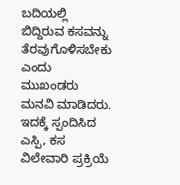ಬದಿಯಲ್ಲಿ ಬಿದ್ದಿರುವ ಕಸವನ್ನು ತೆರವುಗೊಳಿಸಬೇಕು ಎಂದು ಮುಖಂಡರು ಮನವಿ ಮಾಡಿದರು. ಇದಕ್ಕೆ ಸ್ಪಂದಿಸಿದ ಎಸ್ಪಿ, ಕಸ ವಿಲೇವಾರಿ ಪ್ರಕ್ರಿಯೆ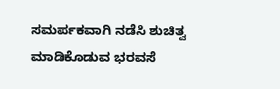ಸಮರ್ಪಕವಾಗಿ ನಡೆಸಿ ಶುಚಿತ್ವ ಮಾಡಿಕೊಡುವ ಭರವಸೆ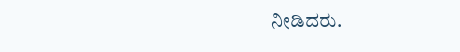ನೀಡಿದರು.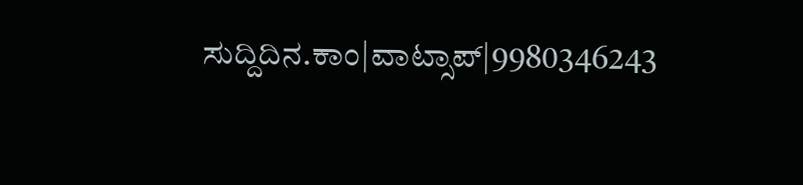ಸುದ್ದಿದಿನ.ಕಾಂ|ವಾಟ್ಸಾಪ್|9980346243